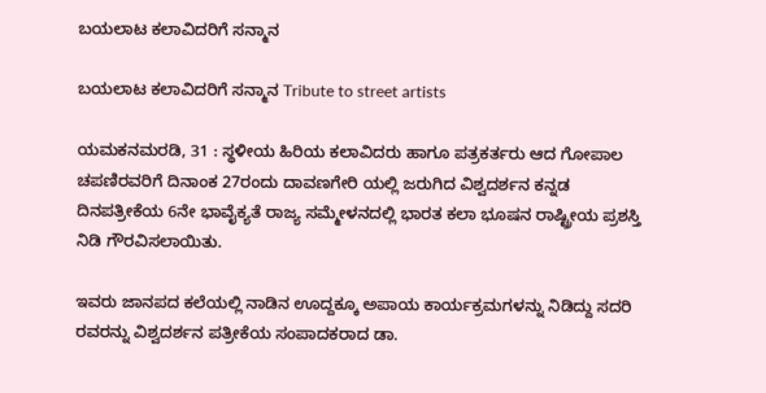ಬಯಲಾಟ ಕಲಾವಿದರಿಗೆ ಸನ್ಮಾನ

ಬಯಲಾಟ ಕಲಾವಿದರಿಗೆ ಸನ್ಮಾನ Tribute to street artists

ಯಮಕನಮರಡಿ, 31 : ಸ್ಥಳೀಯ ಹಿರಿಯ ಕಲಾವಿದರು ಹಾಗೂ ಪತ್ರಕರ್ತರು ಆದ ಗೋಪಾಲ ಚಪಣಿರವರಿಗೆ ದಿನಾಂಕ 27ರಂದು ದಾವಣಗೇರಿ ಯಲ್ಲಿ ಜರುಗಿದ ವಿಶ್ವದರ್ಶನ ಕನ್ನಡ ದಿನಪತ್ರೀಕೆಯ 6ನೇ ಭಾವೈಕ್ಯತೆ ರಾಜ್ಯ ಸಮ್ಮೇಳನದಲ್ಲಿ ಭಾರತ ಕಲಾ ಭೂಷನ ರಾಷ್ಟ್ರೀಯ ಪ್ರಶಸ್ತಿ ನಿಡಿ ಗೌರವಿಸಲಾಯಿತು.

ಇವರು ಜಾನಪದ ಕಲೆಯಲ್ಲಿ ನಾಡಿನ ಊದ್ದಕ್ಕೂ ಅಪಾಯ ಕಾರ್ಯಕ್ರಮಗಳನ್ನು ನಿಡಿದ್ದು ಸದರಿ ರವರನ್ನು ವಿಶ್ವದರ್ಶನ ಪತ್ರೀಕೆಯ ಸಂಪಾದಕರಾದ ಡಾ.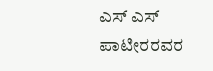ಎಸ್ ಎಸ್ ಪಾಟೀರರವರ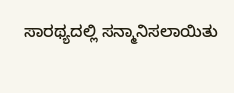ಸಾರಥ್ಯದಲ್ಲಿ ಸನ್ಮಾನಿಸಲಾಯಿತು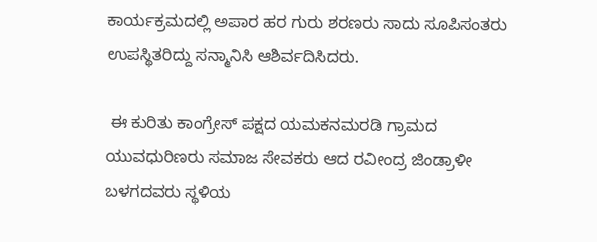ಕಾರ್ಯಕ್ರಮದಲ್ಲಿ ಅಪಾರ ಹರ ಗುರು ಶರಣರು ಸಾದು ಸೂಪಿಸಂತರು ಉಪಸ್ಥಿತರಿದ್ದು ಸನ್ಮಾನಿಸಿ ಆಶಿರ್ವದಿಸಿದರು.

 ಈ ಕುರಿತು ಕಾಂಗ್ರೇಸ್ ಪಕ್ಷದ ಯಮಕನಮರಡಿ ಗ್ರಾಮದ ಯುವಧುರಿಣರು ಸಮಾಜ ಸೇವಕರು ಆದ ರವೀಂದ್ರ ಜಿಂಡ್ರಾಳೀ ಬಳಗದವರು ಸ್ಥಳಿಯ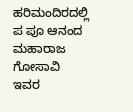ಹರಿಮಂದಿರದಲ್ಲಿ ಪ ಪೂ ಆನಂದ ಮಹಾರಾಜ ಗೋಸಾವಿ ಇವರ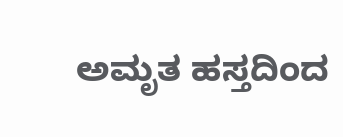ಅಮೃತ ಹಸ್ತದಿಂದ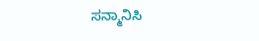ಸನ್ಮಾನಿಸಿ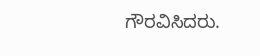ಗೌರವಿಸಿದರು.